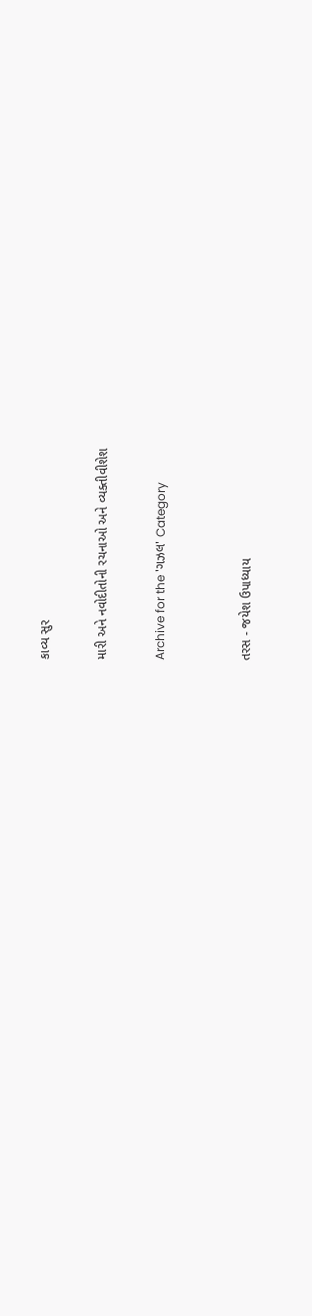કાવ્ય સુર

મારી અને નવોદીતોની રચનાઓ અને વ્યક્તીવીશેશ

Archive for the 'ગઝલ' Category


તરસ - જયેશ ઉપાધ્યાય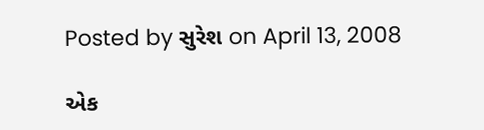Posted by સુરેશ on April 13, 2008

એક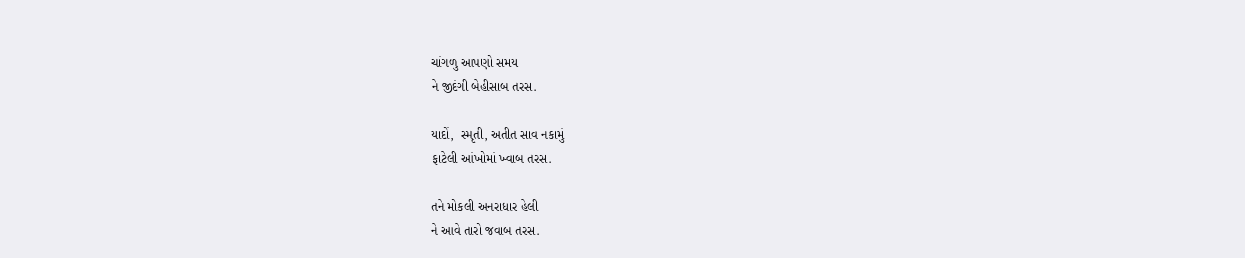ચાંગળુ આપણો સમય
ને જીદંગી બેહીસાબ તરસ.

યાદોં,  સ્મૃતી, અતીત સાવ નકામું
ફાટેલી આંખોમાં ખ્વાબ તરસ.

તને મોકલી અનરાધાર હેલી
ને આવે તારો જવાબ તરસ.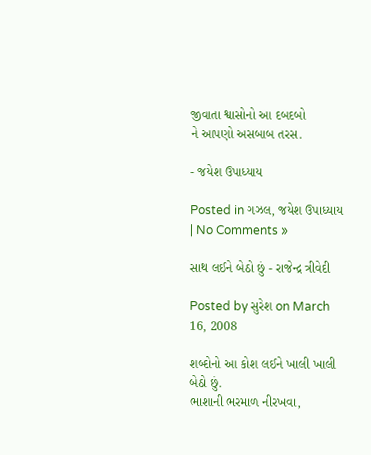જીવાતા શ્વાસોનો આ દબદબો
ને આપણો અસબાબ તરસ.

- જયેશ ઉપાધ્યાય

Posted in ગઝલ, જયેશ ઉપાધ્યાય | No Comments »

સાથ લઈને બેઠો છું - રાજેન્દ્ર ત્રીવેદી

Posted by સુરેશ on March 16, 2008

શબ્દોનો આ કોશ લઈને ખાલી ખાલી બેઠો છું.
ભાશાની ભરમાળ નીરખવા,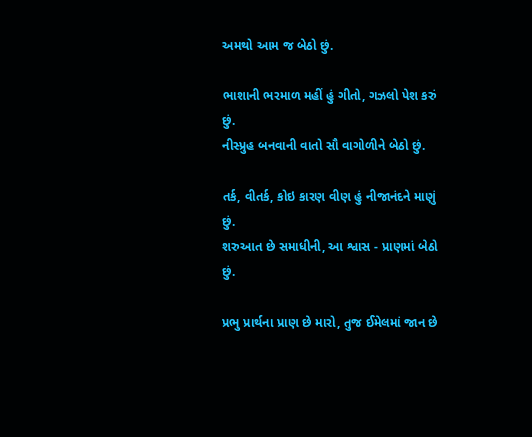અમથો આમ જ બેઠો છું.

ભાશાની ભરમાળ મહીં હું ગીતો, ગઝલો પેશ કરું છું.
નીસ્પ્રુહ બનવાની વાતો સૌ વાગોળીને બેઠો છું.

તર્ક, વીતર્ક, કોઇ કારણ વીણ હું નીજાનંદને માણું છું.
શરુઆત છે સમાધીની, આ શ્વાસ - પ્રાણમાં બેઠો છું.

પ્રભુ પ્રાર્થના પ્રાણ છે મારો, તુજ ઈમેલમાં જાન છે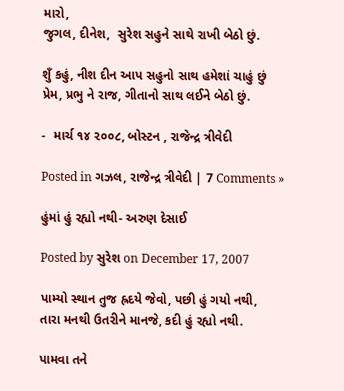મારો,
જુગલ, દીનેશ,  સુરેશ સહુને સાથે રાખી બેઠો છું.

શુઁ કહું, નીશ દીન આપ સહુનો સાથ હમેશાં ચાહું છું
પ્રેમ, પ્રભુ ને રાજ, ગીતાનો સાથ લઈને બેઠો છું.

-  માર્ચ ૧૪ ૨૦૦૮, બોસ્ટન , રાજેન્દ્ર ત્રીવેદી

Posted in ગઝલ, રાજેન્દ્ર ત્રીવેદી | 7 Comments »

હુંમાં હું રહ્યો નથી- અરુણ દેસાઈ

Posted by સુરેશ on December 17, 2007

પામ્યો સ્થાન તુજ હ્રદયે જેવો, પછી હું ગયો નથી,
તારા મનથી ઉતરીને માનજે, કદી હું રહ્યો નથી.

પામવા તને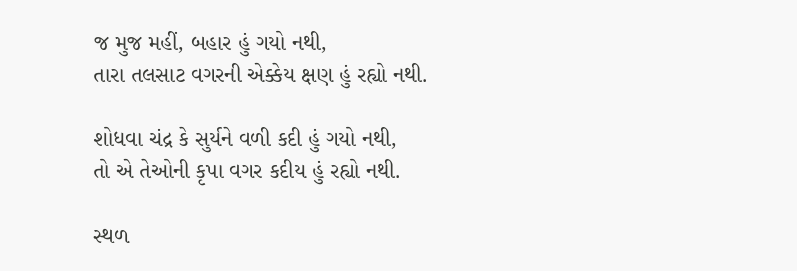જ મુજ મહીં, બહાર હું ગયો નથી,
તારા તલસાટ વગરની એક્કેય ક્ષણ હું રહ્યો નથી.

શોધવા ચંદ્ર કે સુર્યને વળી કદી હું ગયો નથી,
તો એ તેઓની કૃપા વગર કદીય હું રહ્યો નથી.

સ્થળ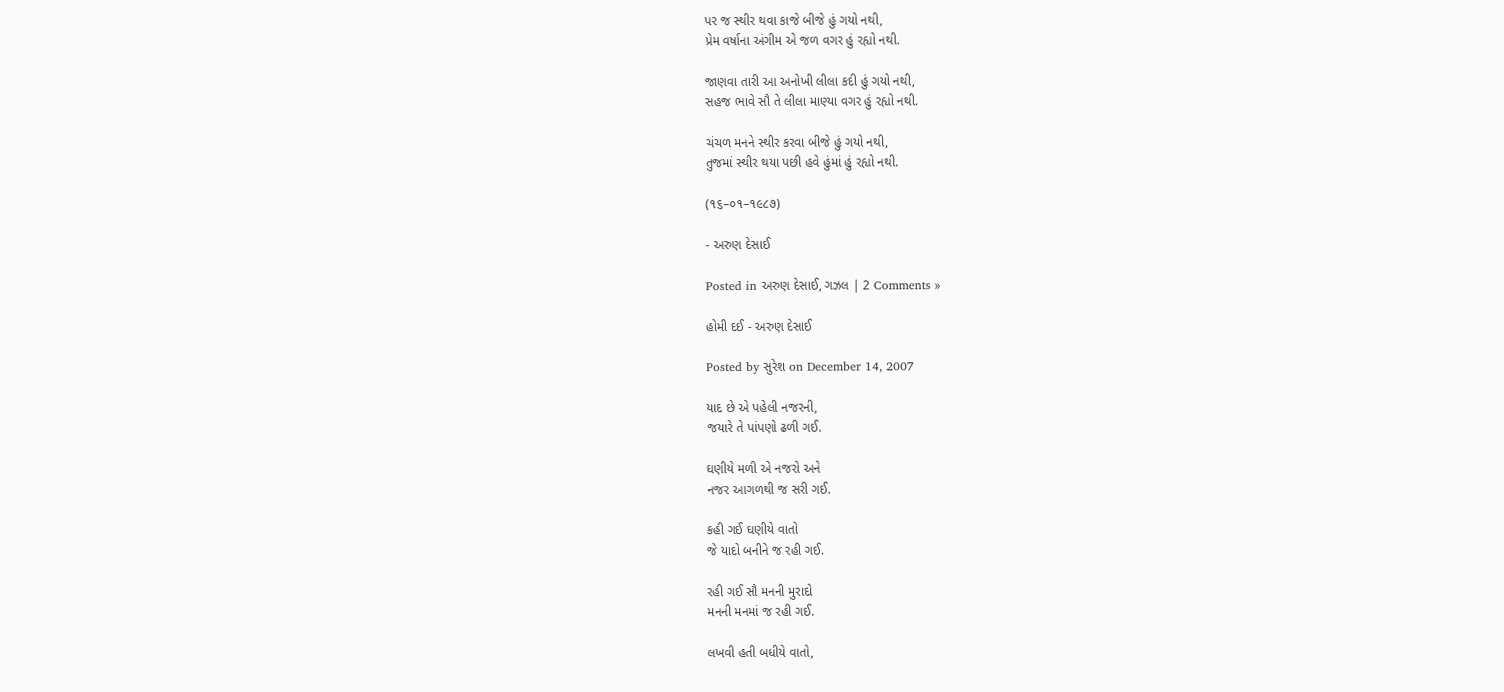પર જ સ્થીર થવા કાજે બીજે હું ગયો નથી,
પ્રેમ વર્ષાના અંગીમ એ જળ વગર હું રહ્યો નથી.

જાણવા તારી આ અનોખી લીલા કદી હું ગયો નથી,
સહજ ભાવે સૌ તે લીલા માણ્યા વગર હું રહ્યો નથી.

ચંચળ મનને સ્થીર કરવા બીજે હું ગયો નથી,
તુજમાં સ્થીર થયા પછી હવે હુંમાં હું રહ્યો નથી.

(૧૬–૦૧–૧૯૮૭)

- અરુણ દેસાઈ

Posted in અરુણ દેસાઈ, ગઝલ | 2 Comments »

હોમી દઈ - અરુણ દેસાઈ

Posted by સુરેશ on December 14, 2007

યાદ છે એ પહેલી નજરની,
જયારે તે પાંપણો ઢળી ગઈ.

ઘણીયે મળી એ નજરો અને
નજર આગળથી જ સરી ગઈ.

કહી ગઈ ઘણીયે વાતો
જે યાદો બનીને જ રહી ગઈ.

રહી ગઈ સૌ મનની મુરાદો
મનની મનમાં જ રહી ગઈ.

લખવી હતી બધીયે વાતો,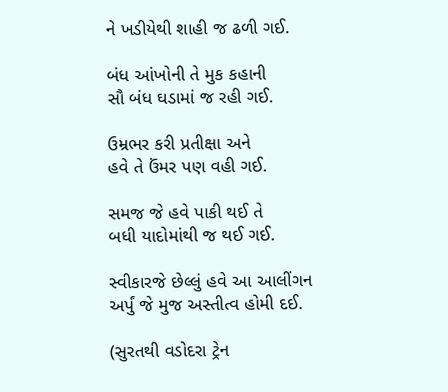ને ખડીયેથી શાહી જ ઢળી ગઈ.

બંધ આંખોની તે મુક કહાની
સૌ બંધ ઘડામાં જ રહી ગઈ.

ઉમ્રભર કરી પ્રતીક્ષા અને
હવે તે ઉંમર પણ વહી ગઈ.

સમજ જે હવે પાકી થઈ તે
બધી યાદોમાંથી જ થઈ ગઈ.

સ્વીકારજે છેલ્લું હવે આ આલીંગન
અર્પું જે મુજ અસ્તીત્વ હોમી દઈ.

(સુરતથી વડોદરા ટ્રેન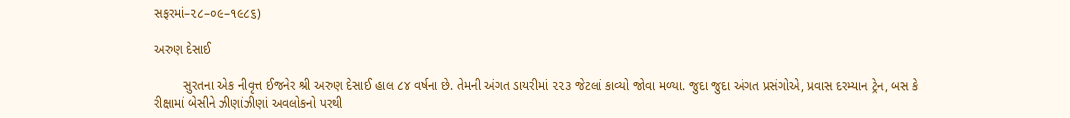સફરમાં–૨૮–૦૯–૧૯૮૬)

અરુણ દેસાઈ

        સુરતના એક નીવૃત્ત ઈજનેર શ્રી અરુણ દેસાઈ હાલ ૮૪ વર્ષના છે. તેમની અંગત ડાયરીમાં ૨૨૩ જેટલાં કાવ્યો જોવા મળ્યા. જુદા જુદા અંગત પ્રસંગોએ, પ્રવાસ દરમ્યાન ટ્રેન, બસ કે રીક્ષામાં બેસીને ઝીણાંઝીણાં અવલોકનો પરથી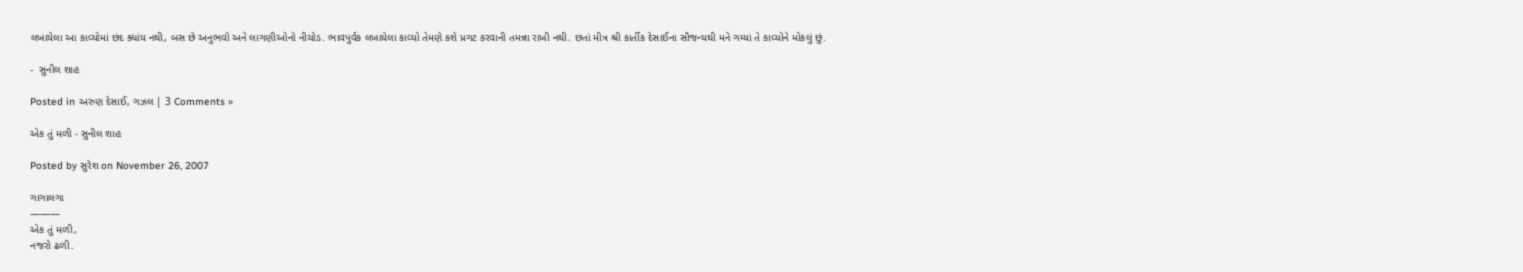લખાયેલા આ કાવ્યોમાં છંદ ક્યાંય નથી, બસ છે અનુભવો અને લાગણીઓનો નીચોડ. ભાવપુર્વક લખાયેલા કાવ્યો તેમણે કશે પ્રગટ કરવાની તમન્ના રાખી નથી. છતાં મીત્ર શ્રી કાર્તીક દેસાઈના સૌજન્યથી મને ગમ્યાં તે કાવ્યોને મોકલું છું.

-  સુનીલ શાહ

Posted in અરુણ દેસાઈ, ગઝલ | 3 Comments »

એક તું મળી - સુનીલ શાહ

Posted by સુરેશ on November 26, 2007

ગાગાલગા
———
એક તું મળી,
નજરો ઢળી.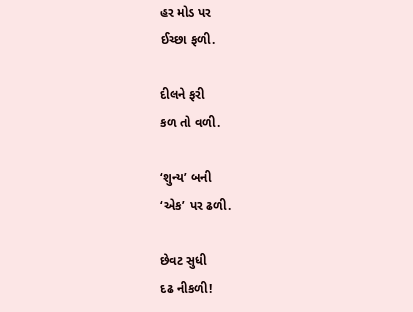હર મોડ પર
ઈચ્છા ફળી.

દીલને ફરી
કળ તો વળી.

‘શુન્ય’ બની
‘એક’ પર ઢળી.

છેવટ સુધી
દઢ નીકળી!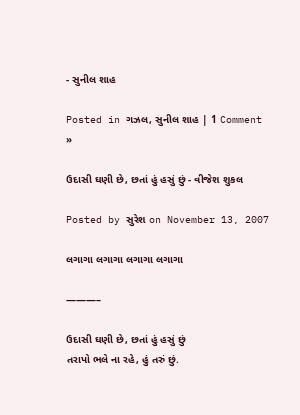- સુનીલ શાહ

Posted in ગઝલ, સુનીલ શાહ | 1 Comment »

ઉદાસી ઘણી છે, છતાં હું હસું છું - વીજેશ શુકલ

Posted by સુરેશ on November 13, 2007

લગાગા લગાગા લગાગા લગાગા

———–

ઉદાસી ઘણી છે, છતાં હું હસું છું
તરાપો ભલે ના રહે, હું તરું છું.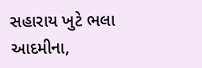સહારાય ખુટે ભલા આદમીના,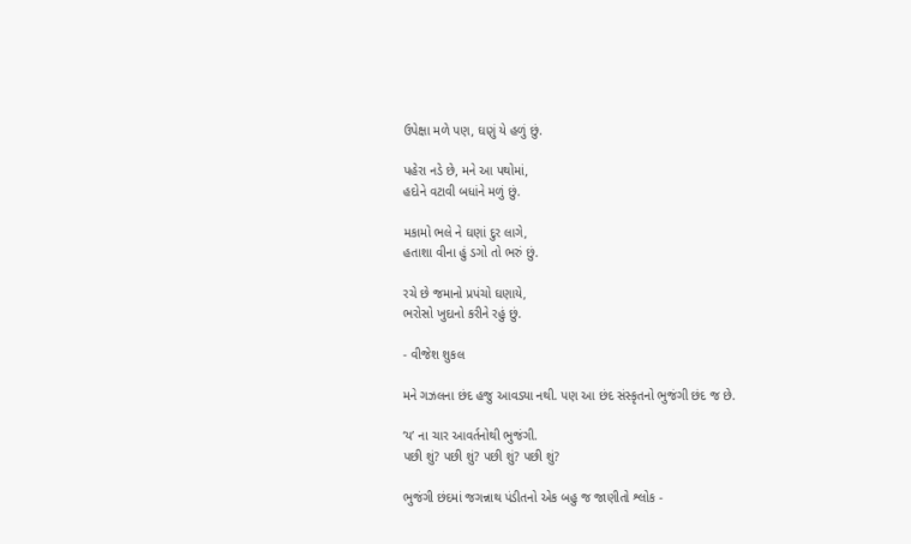ઉપેક્ષા મળે પણ, ઘણું યે હળું છું.

પહેરા નડે છે, મને આ પથોમાં,
હદોને વટાવી બધાંને મળું છું.

મકામો ભલે ને ઘણાં દુર લાગે,
હતાશા વીના હું ડગો તો ભરું છું.

રચે છે જમાનો પ્રપંચો ઘણાયે,
ભરોસો ખુદાનો કરીને રહું છું.

- વીજેશ શુકલ

મને ગઝલના છંદ હજુ આવડ્યા નથી. પણ આ છંદ સંસ્કૃતનો ભુજંગી છંદ જ છે.

‘ય’ ના ચાર આવર્તનોથી ભુજંગી.
પછી શું? પછી શું? પછી શું? પછી શું?

ભુજંગી છંદમાં જગન્નાથ પંડીતનો એક બહુ જ જાણીતો શ્લોક -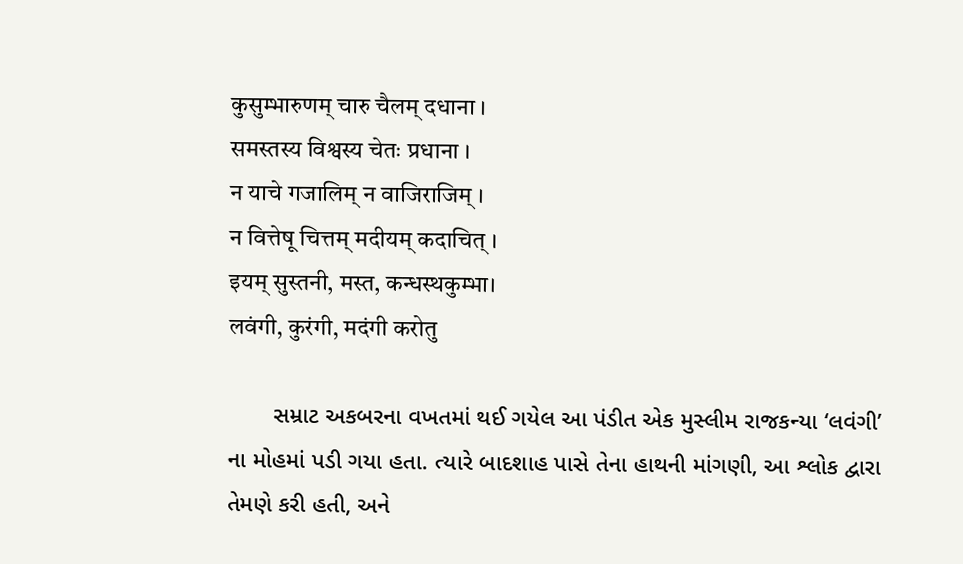कुसुम्भारुणम् चारु चैलम् दधाना ।
समस्तस्य विश्वस्य चेतः प्रधाना ।
न याचे गजालिम् न वाजिराजिम् ।
न वित्तेषू चित्तम् मदीयम् कदाचित् ।
इयम् सुस्तनी, मस्त, कन्धस्थकुम्भा।
लवंगी, कुरंगी, मदंगी करोतु

       સમ્રાટ અકબરના વખતમાં થઈ ગયેલ આ પંડીત એક મુસ્લીમ રાજકન્યા ‘લવંગી’ ના મોહમાં પડી ગયા હતા. ત્યારે બાદશાહ પાસે તેના હાથની માંગણી, આ શ્લોક દ્વારા તેમણે કરી હતી, અને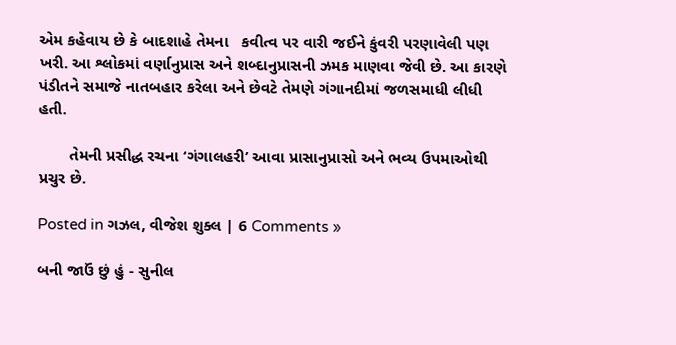એમ કહેવાય છે કે બાદશાહે તેમના   કવીત્વ પર વારી જઈને કુંવરી પરણાવેલી પણ ખરી. આ શ્લોકમાં વર્ણાનુપ્રાસ અને શબ્દાનુપ્રાસની ઝમક માણવા જેવી છે. આ કારણે પંડીતને સમાજે નાતબહાર કરેલા અને છેવટે તેમણે ગંગાનદીમાં જળસમાધી લીધી હતી.

       તેમની પ્રસીદ્ધ રચના ‘ગંગાલહરી’ આવા પ્રાસાનુપ્રાસો અને ભવ્ય ઉપમાઓથી પ્રચુર છે.

Posted in ગઝલ, વીજેશ શુક્લ | 6 Comments »

બની જાઉં છું હું - સુનીલ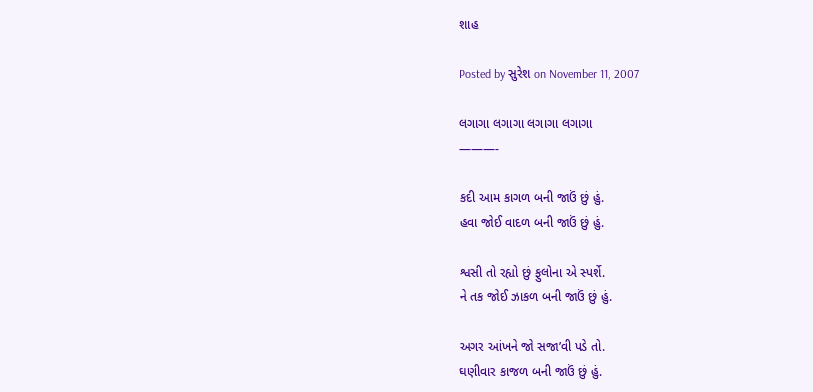શાહ

Posted by સુરેશ on November 11, 2007

લગાગા લગાગા લગાગા લગાગા
———-

કદી આમ કાગળ બની જાઉં છું હું.
હવા જોઈ વાદળ બની જાઉં છું હું.

શ્વસી તો રહ્યો છું ફુલોના એ સ્પર્શે.
ને તક જોઈ ઝાકળ બની જાઉં છું હું.

અગર આંખને જો સજા’વી પડે તો.
ઘણીવાર કાજળ બની જાઉં છું હું.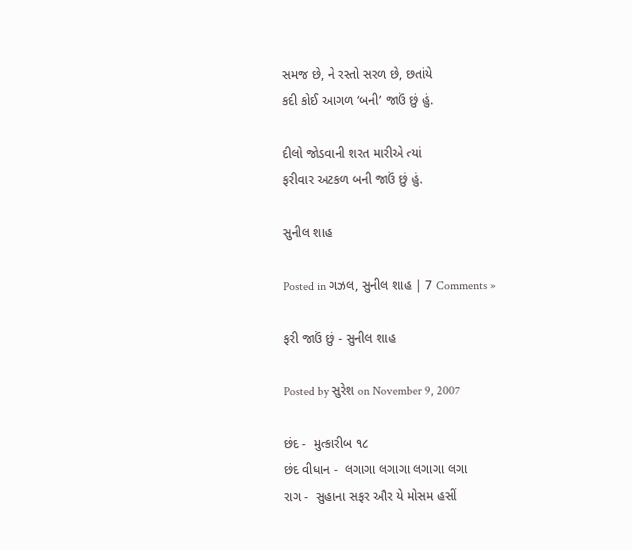સમજ છે, ને રસ્તો સરળ છે, છતાંયે
કદી કોઈ આગળ ‘બની’ જાઉં છું હું.

દીલો જોડવાની શરત મારીએ ત્યાં
ફરીવાર અટકળ બની જાઉં છું હું.

સુનીલ શાહ

Posted in ગઝલ, સુનીલ શાહ | 7 Comments »

ફરી જાઉં છું - સુનીલ શાહ

Posted by સુરેશ on November 9, 2007

છંદ -  મુત્કારીબ ૧૮
છંદ વીધાન -  લગાગા લગાગા લગાગા લગા
રાગ -  સુહાના સફર ઔર યે મોસમ હસીં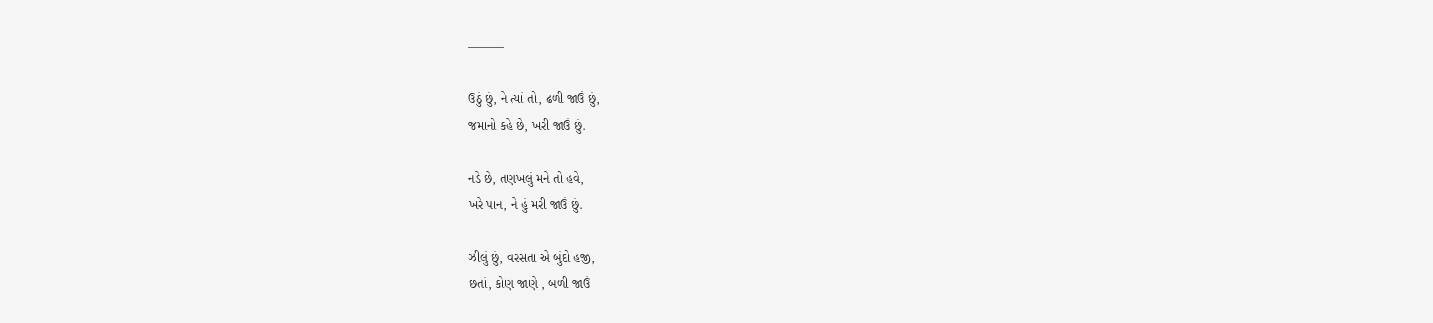———

ઉઠું છું, ને ત્યાં તો, ઢળી જાઉં છું,
જમાનો કહે છે, ખરી જાઉં છું.

નડે છે, તણખલું મને તો હવે,
ખરે પાન, ને હું મરી જાઉં છું.

ઝીલું છું, વરસતા એ બુંદો હજી,
છતાં, કોણ જાણે , બળી જાઉં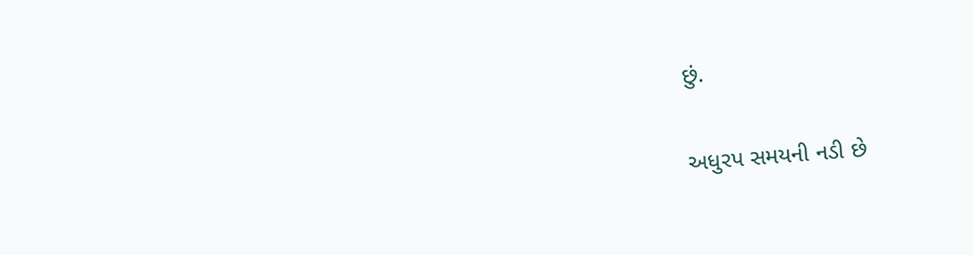છું.

અધુરપ સમયની નડી છે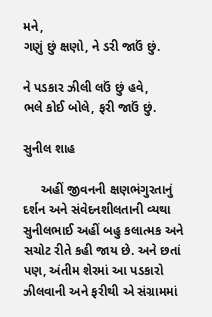મને,
ગણું છું ક્ષણો, ને ડરી જાઉં છું.

ને પડકાર ઝીલી લઉં છું હવે,
ભલે કોઈ બોલે, ફરી જાઉં છું.

સુનીલ શાહ

     અહીં જીવનની ક્ષણભંગુરતાનું દર્શન અને સંવેદનશીલતાની વ્યથા સુનીલભાઈ અહીં બહુ કલાત્મક અને સચોટ રીતે કહી જાય છે. અને છતાં પણ, અંતીમ શેરમાં આ પડકારો ઝીલવાની અને ફરીથી એ સંગ્રામમાં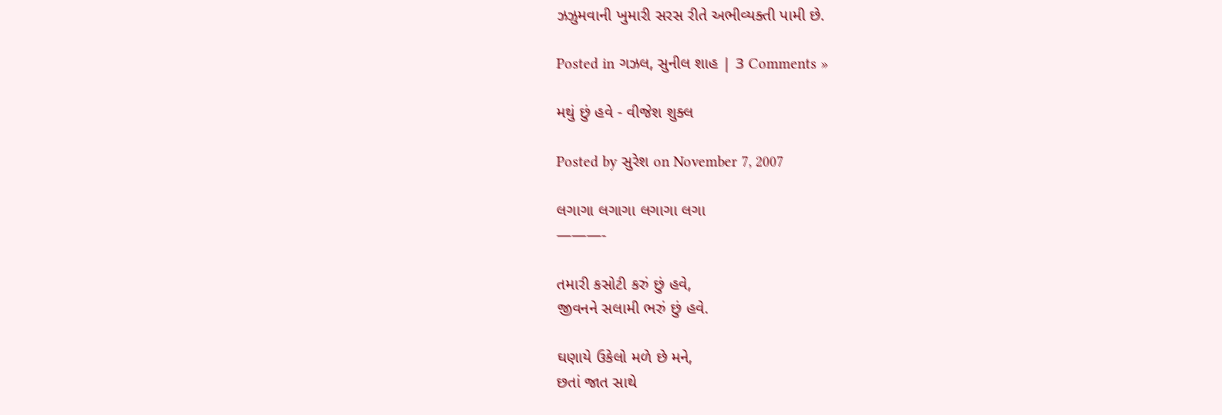ઝઝુમવાની ખુમારી સરસ રીતે અભીવ્યક્તી પામી છે.

Posted in ગઝલ, સુનીલ શાહ | 3 Comments »

મથું છું હવે - વીજેશ શુક્લ

Posted by સુરેશ on November 7, 2007

લગાગા લગાગા લગાગા લગા
———-

તમારી કસોટી કરું છું હવે,
જીવનને સલામી ભરું છું હવે.

ઘણાયે ઉકેલો મળે છે મને,
છતાં જાત સાથે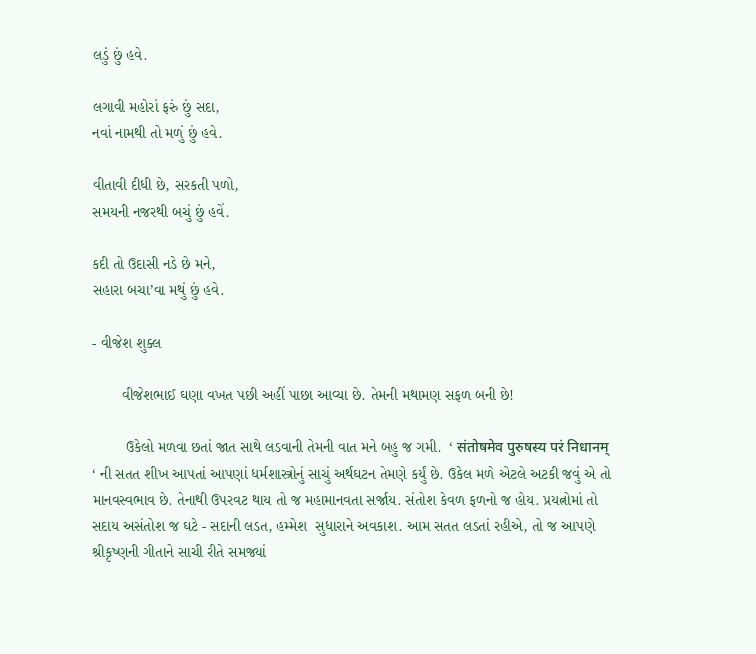લડું છું હવે.

લગાવી મહોરાં ફરું છું સદા,
નવાં નામથી તો મળું છું હવે.

વીતાવી દીધી છે, સરકતી પળો,
સમયની નજરથી બચું છું હવેં.

કદી તો ઉદાસી નડે છે મને,
સહારા બચા’વા મથું છું હવે.

- વીજેશ શુક્લ

       વીજેશભાઈ ઘણા વખત પછી અહીં પાછા આવ્યા છે. તેમની મથામણ સફળ બની છે!

        ઉકેલો મળવા છતાં જાત સાથે લડવાની તેમની વાત મને બહુ જ ગમી.  ‘ संतोषमेव पुरुषस्य परं निधानम् ‘ ની સતત શીખ આપતાં આપણાં ધર્મશાસ્ત્રોનું સાચું અર્થઘટન તેમણે કર્યું છે. ઉકેલ મળે એટલે અટકી જવું એ તો માનવસ્વભાવ છે. તેનાથી ઉપરવટ થાય તો જ મહામાનવતા સર્જાય. સંતોશ કેવળ ફળનો જ હોય. પ્રયત્નોમાં તો સદાય અસંતોશ જ ઘટે - સદાની લડત, હમ્મેશ  સુધારાને અવકાશ. આમ સતત લડતાં રહીએ, તો જ આપણે શ્રીકૃષ્ણની ગીતાને સાચી રીતે સમજ્યાં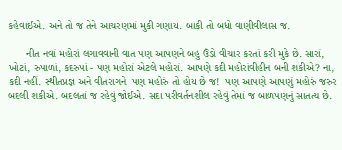કહેવાઈએ. અને તો જ તેને આચરણમાં મુકી ગણાય. બાકી તો બધો વાણીવીલાસ જ.

      નીત નવાં મહોરાં લગાવવાની વાત પણ આપણને બહુ ઉંડો વીચાર કરતાં કરી મુકે છે. સારાં, ખોટાં, રુપાળાં, કદરુપાં - પણ મહોરાં એટલે મહોરાં. આપણે કદી મહોરાંવીહીન બની શકીએ? ના, કદી નહીં. સ્થીતપ્રજ્ઞ અને વીતરાગને  પણ મહોરું તો હોય છે જ!  પણ આપણે આપણું મહોરું જરુર બદલી શકીએ. બદલતાં જ રહેવું જોઈએ. સદા પરીવર્તનશીલ રહેવું તેમાં જ બાળપણનું સાતત્ય છે.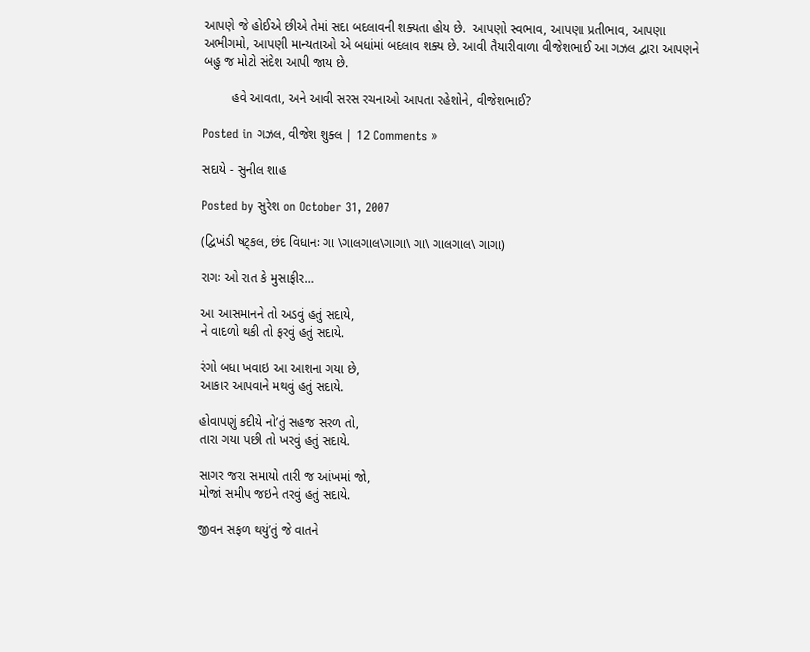આપણે જે હોઈએ છીએ તેમાં સદા બદલાવની શક્યતા હોય છે.  આપણો સ્વભાવ, આપણા પ્રતીભાવ, આપણા અભીગમો, આપણી માન્યતાઓ એ બધાંમાં બદલાવ શક્ય છે. આવી તૈયારીવાળા વીજેશભાઈ આ ગઝલ દ્વારા આપણને બહુ જ મોટો સંદેશ આપી જાય છે.

        હવે આવતા, અને આવી સરસ રચનાઓ આપતા રહેશોને, વીજેશભાઈ?

Posted in ગઝલ, વીજેશ શુક્લ | 12 Comments »

સદાયે - સુનીલ શાહ

Posted by સુરેશ on October 31, 2007

(દ્વિખંડી ષટ્કલ, છંદ વિધાનઃ ગા \ગાલગાલ\ગાગા\ ગા\ ગાલગાલ\ ગાગા)

રાગઃ ઓ રાત કે મુસાફીર…

આ આસમાનને તો અડવું હતું સદાયે,
ને વાદળો થકી તો ફરવું હતું સદાયે.

રંગો બધા ખવાઇ આ આશના ગયા છે,
આકાર આપવાને મથવું હતું સદાયે.

હોવાપણું કદીયે નો’તું સહજ સરળ તો,
તારા ગયા પછી તો ખરવું હતું સદાયે.

સાગર જરા સમાયો તારી જ આંખમાં જો,
મોજાં સમીપ જઇને તરવું હતું સદાયે.

જીવન સફળ થયું’તું જે વાતને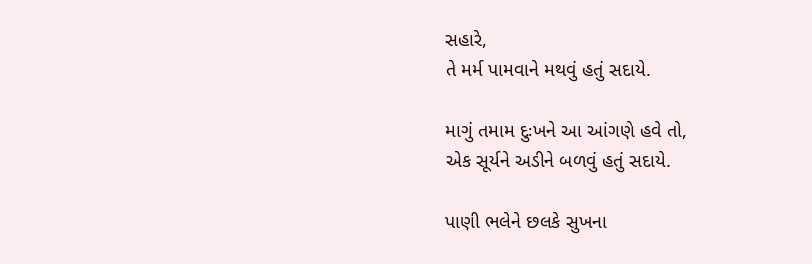સહારે,
તે મર્મ પામવાને મથવું હતું સદાયે.

માગું તમામ દુઃખને આ આંગણે હવે તો,
એક સૂર્યને અડીને બળવું હતું સદાયે.

પાણી ભલેને છલકે સુખના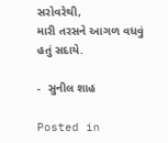સરોવરેથી,
મારી તરસને આગળ વધવું હતું સદાયે.

-  સુનીલ શાહ

Posted in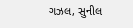ગઝલ, સુનીલ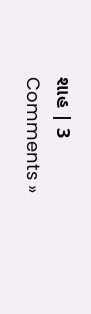શાહ | 3 Comments »